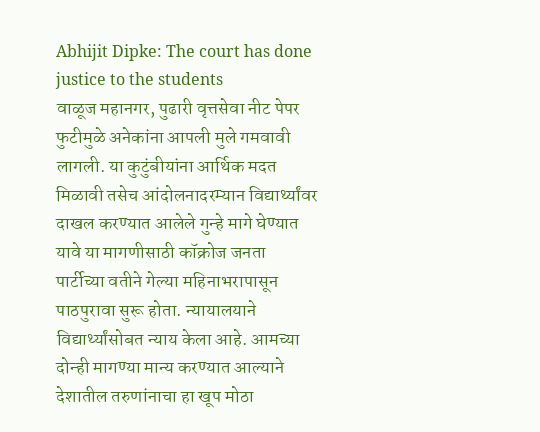Abhijit Dipke: The court has done justice to the students
वाळूज महानगर, पुढारी वृत्तसेवा नीट पेपर फुटीमुळे अनेकांना आपली मुले गमवावी लागली. या कुटुंबीयांना आर्थिक मदत मिळावी तसेच आंदोलनादरम्यान विद्यार्थ्यांवर दाखल करण्यात आलेले गुन्हे मागे घेण्यात यावे या मागणीसाठी कॉक्रोज जनता पार्टीच्या वतीने गेल्या महिनाभरापासून पाठपुरावा सुरू होता. न्यायालयाने विद्यार्थ्यांसोबत न्याय केला आहे. आमच्या दोन्ही मागण्या मान्य करण्यात आल्याने देशातील तरुणांनाचा हा खूप मोठा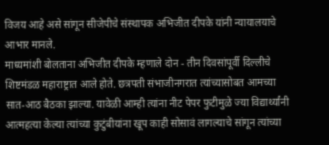विजय आहे असे सांगून सीजेपीचे संस्थापक अभिजीत दीपके यांनी न्यायालयाचे आभार मानले.
माध्यमांशी बोलताना अभिजीत दीपके म्हणाले दोन - तीन दिवसांपूर्वी दिल्लीचे शिष्टमंडळ महाराष्ट्रात आले होते. छत्रपती संभाजीनगरात त्यांच्यासोबत आमच्या सात-आठ बैठका झाल्या. यावेळी आम्ही त्यांना नीट पेपर फुटीमुळे ज्या विद्यार्थ्यांनी आत्महत्या केल्या त्यांच्या कुटुंबीयांना खूप काही सोसावं लागल्याचे सांगून त्यांच्या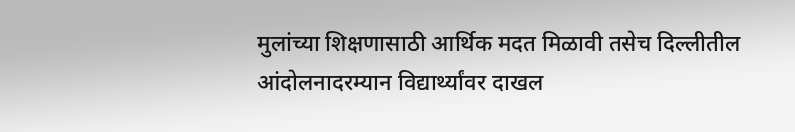मुलांच्या शिक्षणासाठी आर्थिक मदत मिळावी तसेच दिल्लीतील आंदोलनादरम्यान विद्यार्थ्यांवर दाखल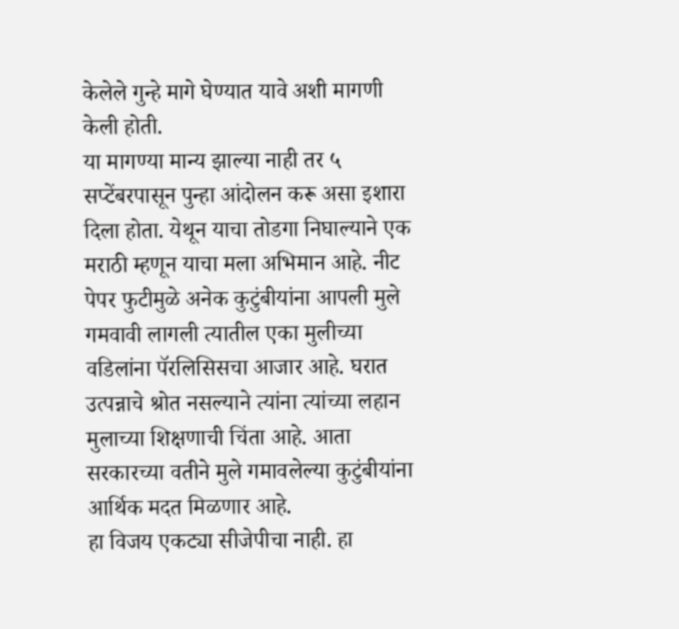केलेले गुन्हे मागे घेण्यात यावे अशी मागणी केली होती.
या मागण्या मान्य झाल्या नाही तर ५ सप्टेंबरपासून पुन्हा आंदोलन करू असा इशारा दिला होता. येथून याचा तोडगा निघाल्याने एक मराठी म्हणून याचा मला अभिमान आहे. नीट पेपर फुटीमुळे अनेक कुटुंबीयांना आपली मुले गमवावी लागली त्यातील एका मुलीच्या वडिलांना पॅरलिसिसचा आजार आहे. घरात उत्पन्नाचे श्रोत नसल्याने त्यांना त्यांच्या लहान मुलाच्या शिक्षणाची चिंता आहे. आता सरकारच्या वतीने मुले गमावलेल्या कुटुंबीयांना आर्थिक मदत मिळणार आहे.
हा विजय एकट्या सीजेपीचा नाही. हा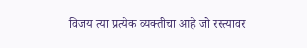विजय त्या प्रत्येक व्यक्तीचा आहे जो रस्त्यावर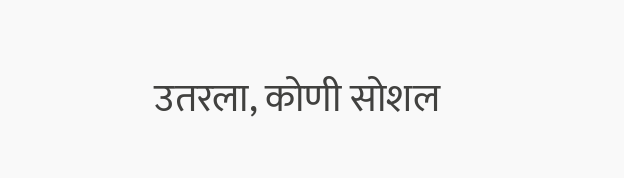उतरला, कोणी सोशल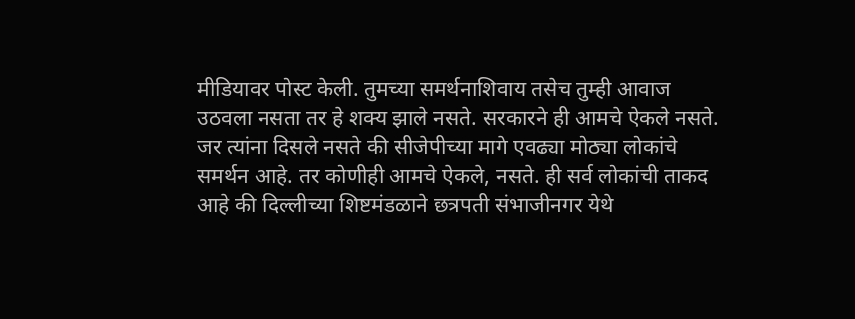मीडियावर पोस्ट केली. तुमच्या समर्थनाशिवाय तसेच तुम्ही आवाज उठवला नसता तर हे शक्य झाले नसते. सरकारने ही आमचे ऐकले नसते.
जर त्यांना दिसले नसते की सीजेपीच्या मागे एवढ्या मोठ्या लोकांचे समर्थन आहे. तर कोणीही आमचे ऐकले, नसते. ही सर्व लोकांची ताकद आहे की दिल्लीच्या शिष्टमंडळाने छत्रपती संभाजीनगर येथे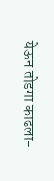येऊन तोडगा काढला-